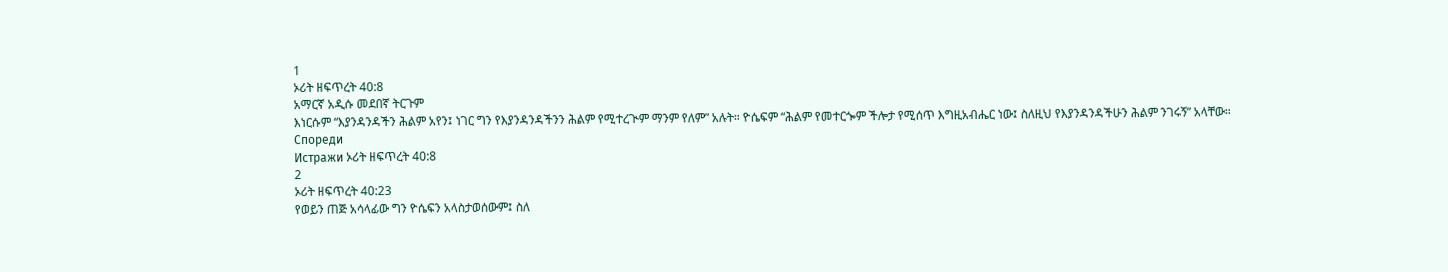1
ኦሪት ዘፍጥረት 40:8
አማርኛ አዲሱ መደበኛ ትርጉም
እነርሱም “እያንዳንዳችን ሕልም አየን፤ ነገር ግን የእያንዳንዳችንን ሕልም የሚተረጒም ማንም የለም” አሉት። ዮሴፍም “ሕልም የመተርጐም ችሎታ የሚሰጥ እግዚአብሔር ነው፤ ስለዚህ የእያንዳንዳችሁን ሕልም ንገሩኝ” አላቸው።
Спореди
Истражи ኦሪት ዘፍጥረት 40:8
2
ኦሪት ዘፍጥረት 40:23
የወይን ጠጅ አሳላፊው ግን ዮሴፍን አላስታወሰውም፤ ስለ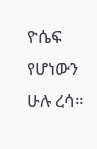ዮሴፍ የሆነውን ሁሉ ረሳ።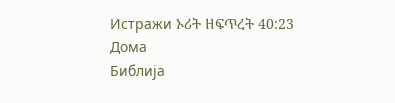Истражи ኦሪት ዘፍጥረት 40:23
Дома
Библија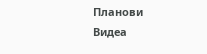Планови
Видеа